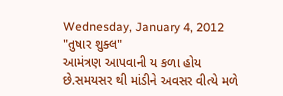Wednesday, January 4, 2012
"તુષાર શુક્લ"
આમંત્રણ આપવાની ય કળા હોય છે.સમયસર થી માંડીને અવસર વીત્યે મળે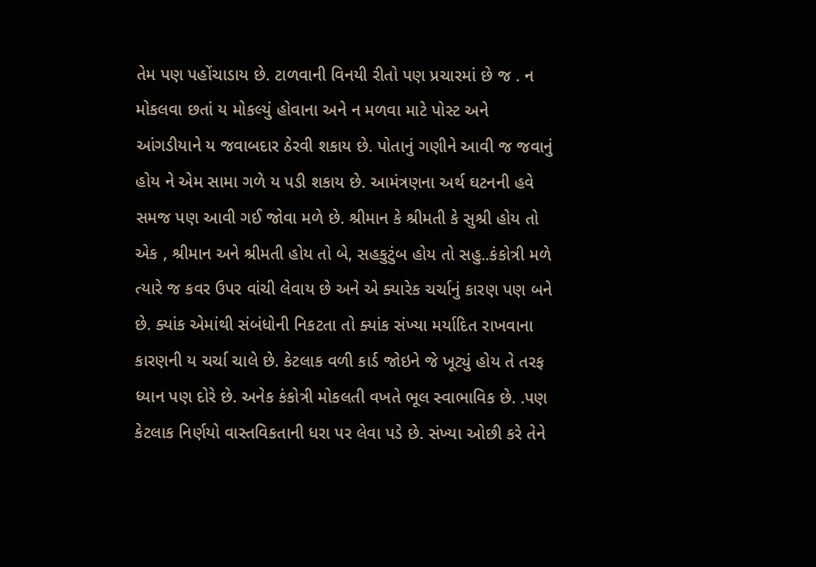તેમ પણ પહોંચાડાય છે. ટાળવાની વિનયી રીતો પણ પ્રચારમાં છે જ . ન મોકલવા છતાં ય મોકલ્યું હોવાના અને ન મળવા માટે પોસ્ટ અને આંગડીયાને ય જવાબદાર ઠેરવી શકાય છે. પોતાનું ગણીને આવી જ જવાનું હોય ને એમ સામા ગળે ય પડી શકાય છે. આમંત્રણના અર્થ ઘટનની હવે સમજ પણ આવી ગઈ જોવા મળે છે. શ્રીમાન કે શ્રીમતી કે સુશ્રી હોય તો એક , શ્રીમાન અને શ્રીમતી હોય તો બે, સહકુટુંબ હોય તો સહુ..કંકોત્રી મળે ત્યારે જ કવર ઉપર વાંચી લેવાય છે અને એ ક્યારેક ચર્ચાનું કારણ પણ બને છે. ક્યાંક એમાંથી સંબંધોની નિકટતા તો ક્યાંક સંખ્યા મર્યાદિત રાખવાના કારણની ય ચર્ચા ચાલે છે. કેટલાક વળી કાર્ડ જોઇને જે ખૂટ્યું હોય તે તરફ ધ્યાન પણ દોરે છે. અનેક કંકોત્રી મોકલતી વખતે ભૂલ સ્વાભાવિક છે. .પણ કેટલાક નિર્ણયો વાસ્તવિકતાની ધરા પર લેવા પડે છે. સંખ્યા ઓછી કરે તેને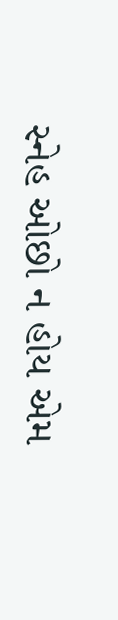સ્નેહ ઓછો ન હોય એમ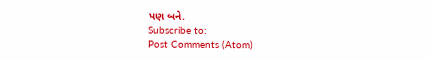પણ બને.
Subscribe to:
Post Comments (Atom)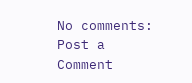No comments:
Post a Comment